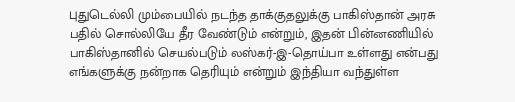புதுடெல்லி மும்பையில் நடந்த தாக்குதலுக்கு பாகிஸ்தான் அரசு பதில் சொல்லியே தீர வேண்டும் என்றும், இதன் பின்னணியில் பாகிஸ்தானில் செயல்படும் லஸ்கர்-இ-தொய்பா உள்ளது என்பது எங்களுக்கு நன்றாக தெரியும் என்றும் இந்தியா வந்துள்ள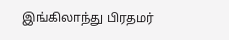இங்கிலாந்து பிரதமர்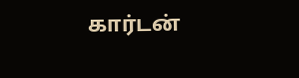கார்டன்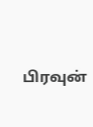பிரவுன்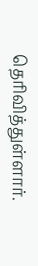தெரிவித்துள்ளார்.